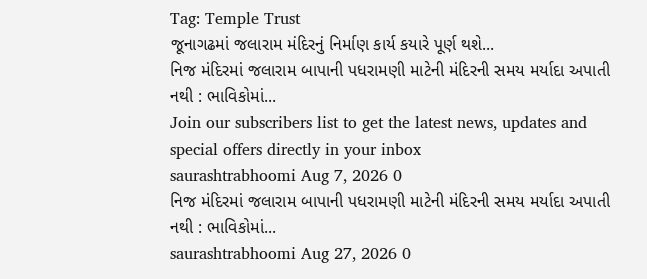Tag: Temple Trust
જૂનાગઢમાં જલારામ મંદિરનું નિર્માણ કાર્ય કયારે પૂર્ણ થશે...
નિજ મંદિરમાં જલારામ બાપાની પધરામણી માટેની મંદિરની સમય મર્યાદા અપાતી નથી : ભાવિકોમાં...
Join our subscribers list to get the latest news, updates and special offers directly in your inbox
saurashtrabhoomi Aug 7, 2026 0
નિજ મંદિરમાં જલારામ બાપાની પધરામણી માટેની મંદિરની સમય મર્યાદા અપાતી નથી : ભાવિકોમાં...
saurashtrabhoomi Aug 27, 2026 0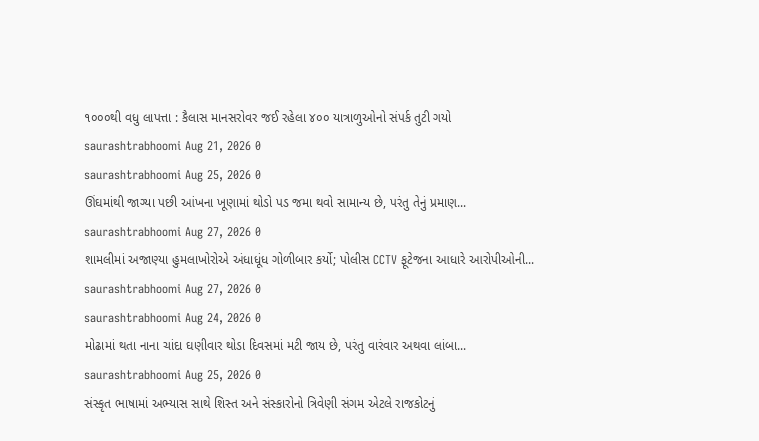૧૦૦૦થી વધુ લાપત્તા : કૈલાસ માનસરોવર જઈ રહેલા ૪૦૦ યાત્રાળુઓનો સંપર્ક તુટી ગયો
saurashtrabhoomi Aug 21, 2026 0
saurashtrabhoomi Aug 25, 2026 0
ઊંઘમાંથી જાગ્યા પછી આંખના ખૂણામાં થોડો પડ જમા થવો સામાન્ય છે, પરંતુ તેનું પ્રમાણ...
saurashtrabhoomi Aug 27, 2026 0
શામલીમાં અજાણ્યા હુમલાખોરોએ અંધાધૂંધ ગોળીબાર કર્યો; પોલીસ CCTV ફૂટેજના આધારે આરોપીઓની...
saurashtrabhoomi Aug 27, 2026 0
saurashtrabhoomi Aug 24, 2026 0
મોઢામાં થતા નાના ચાંદા ઘણીવાર થોડા દિવસમાં મટી જાય છે, પરંતુ વારંવાર અથવા લાંબા...
saurashtrabhoomi Aug 25, 2026 0
સંસ્કૃત ભાષામાં અભ્યાસ સાથે શિસ્ત અને સંસ્કારોનો ત્રિવેણી સંગમ એટલે રાજકોટનું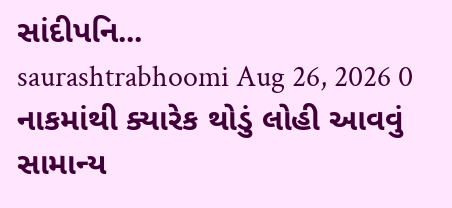સાંદીપનિ...
saurashtrabhoomi Aug 26, 2026 0
નાકમાંથી ક્યારેક થોડું લોહી આવવું સામાન્ય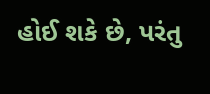હોઈ શકે છે, પરંતુ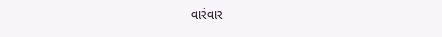વારંવાર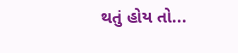થતું હોય તો...